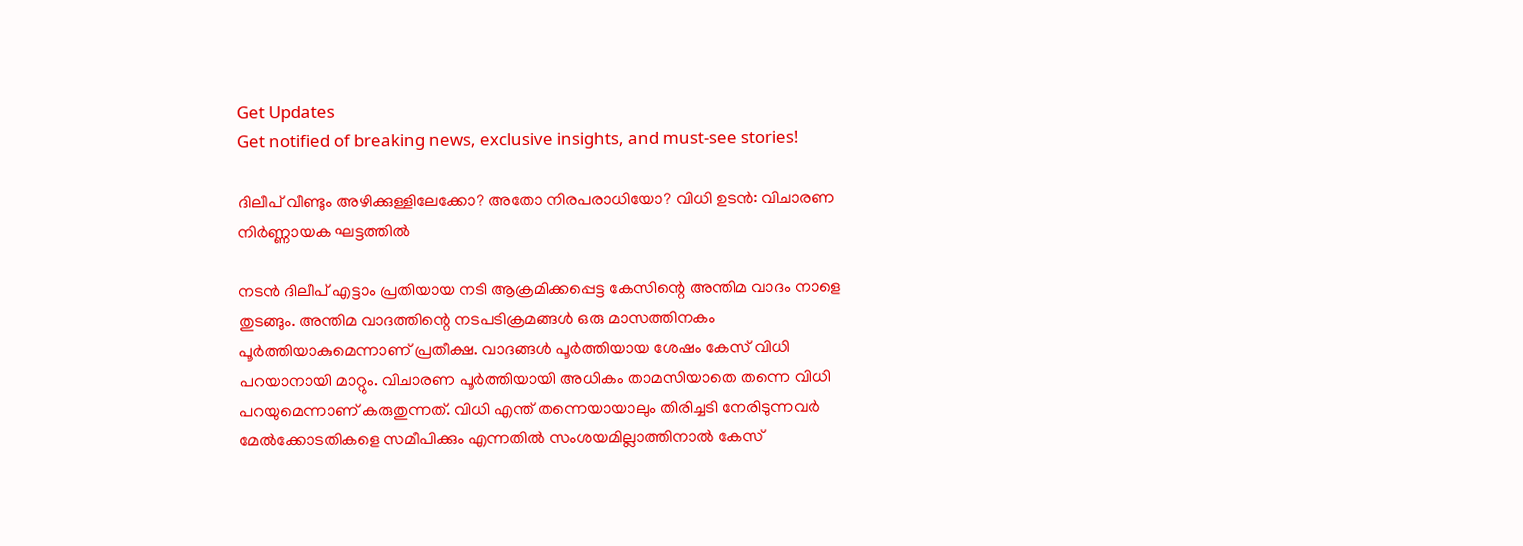Get Updates
Get notified of breaking news, exclusive insights, and must-see stories!

ദിലീപ് വീണ്ടും അഴിക്കുള്ളിലേക്കോ? അതോ നിരപരാധിയോ? വിധി ഉടന്‍: വിചാരണ നിർണ്ണായക ഘട്ടത്തില്‍

നടന്‍ ദിലീപ് എട്ടാം പ്രതിയായ നടി ആക്രമിക്കപ്പെട്ട കേസിന്റെ അന്തിമ വാദം നാളെ തുടങ്ങും. അന്തിമ വാദത്തിന്റെ നടപടിക്രമങ്ങള്‍ ഒരു മാസത്തിനകം പൂർത്തിയാകുമെന്നാണ് പ്രതീക്ഷ. വാദങ്ങള്‍ പൂർത്തിയായ ശേഷം കേസ് വിധി പറയാനായി മാറ്റും. വിചാരണ പൂർത്തിയായി അധികം താമസിയാതെ തന്നെ വിധി പറയുമെന്നാണ് കരുതുന്നത്. വിധി എന്ത് തന്നെയായാലും തിരിച്ചടി നേരിടുന്നവർ മേല്‍ക്കോടതികളെ സമീപിക്കും എന്നതില്‍ സംശയമില്ലാത്തിനാല്‍ കേസ്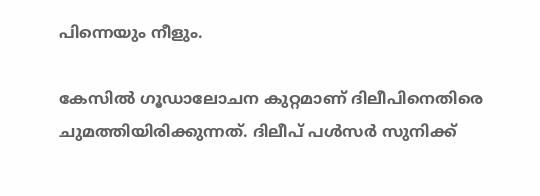പിന്നെയും നീളും.

കേസില്‍ ഗൂഡാലോചന കുറ്റമാണ് ദിലീപിനെതിരെ ചുമത്തിയിരിക്കുന്നത്. ദിലീപ് പള്‍സർ സുനിക്ക്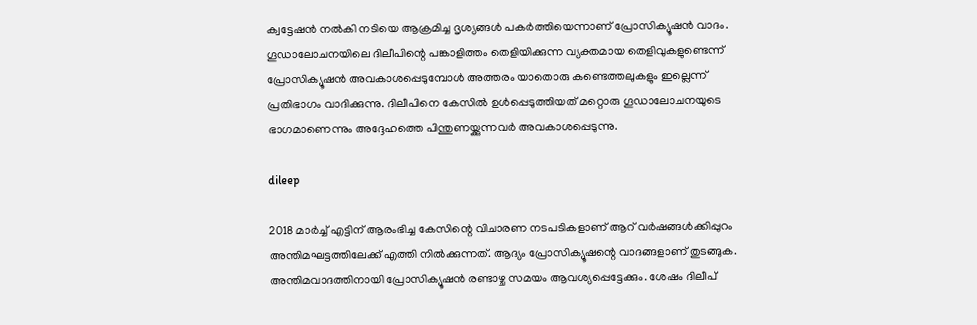ക്വട്ടേഷന്‍ നല്‍കി നടിയെ ആക്രമിച്ച ദൃശ്യങ്ങള്‍ പകർത്തിയെന്നാണ് പ്രോസിക്യൂഷന്‍ വാദം. ഗൂഡാലോചനയിലെ ദിലീപിന്റെ പങ്കാളിത്തം തെളിയിക്കുന്ന വ്യക്തമായ തെളിവുകളുണ്ടെന്ന് പ്രോസിക്യൂഷന്‍ അവകാശപ്പെടുമ്പോള്‍ അത്തരം യാതൊരു കണ്ടെത്തലുകളും ഇല്ലെന്ന് പ്രതിഭാഗം വാദിക്കുന്നു. ദിലീപിനെ കേസില്‍ ഉള്‍പ്പെടുത്തിയത് മറ്റൊരു ഗൂഡാലോചനയുടെ ഭാഗമാണെന്നും അദ്ദേഹത്തെ പിന്തുണയ്ക്കുന്നവർ അവകാശപ്പെടുന്നു.

dileep

2018 മാർച്ച് എട്ടിന് ആരംഭിച്ച കേസിന്റെ വിചാരണ നടപടികളാണ് ആറ് വർഷങ്ങള്‍ക്കിപ്പുറം അന്തിമഘട്ടത്തിലേക്ക് എത്തി നില്‍ക്കുന്നത്. ആദ്യം പ്രോസിക്യൂഷന്റെ വാദങ്ങളാണ് തുടങ്ങുക. അന്തിമവാദത്തിനായി പ്രോസിക്യൂഷന്‍ രണ്ടാഴ്ച സമയം ആവശ്യപ്പെട്ടേക്കും. ശേഷം ദിലീപ്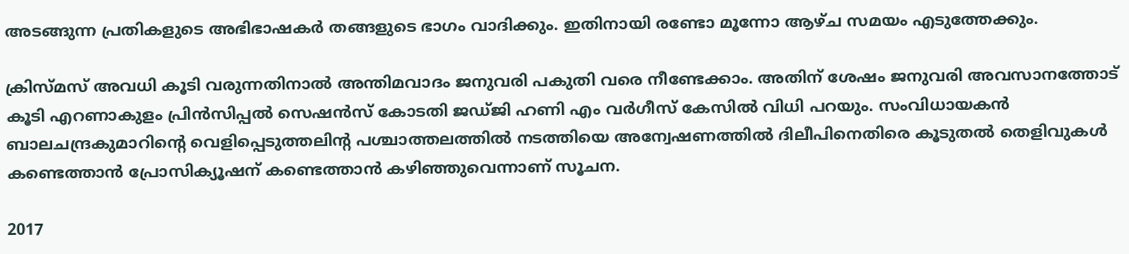അടങ്ങുന്ന പ്രതികളുടെ അഭിഭാഷകർ തങ്ങളുടെ ഭാഗം വാദിക്കും. ഇതിനായി രണ്ടോ മൂന്നോ ആഴ്ച സമയം എടുത്തേക്കും.

ക്രിസ്മസ് അവധി കൂടി വരുന്നതിനാല്‍ അന്തിമവാദം ജനുവരി പകുതി വരെ നീണ്ടേക്കാം. അതിന് ശേഷം ജനുവരി അവസാനത്തോട് കൂടി എറണാകുളം പ്രിന്‍സിപ്പല്‍ സെഷന്‍സ് കോടതി ജഡ്ജി ഹണി എം വർഗീസ് കേസില്‍ വിധി പറയും. സംവിധായകന്‍ ബാലചന്ദ്രകുമാറിന്റെ വെളിപ്പെടുത്തലിന്റ പശ്ചാത്തലത്തില്‍ നടത്തിയെ അന്വേഷണത്തില്‍ ദിലീപിനെതിരെ കൂടുതല്‍ തെളിവുകള്‍ കണ്ടെത്താന്‍ പ്രോസിക്യൂഷന് കണ്ടെത്താന്‍ കഴിഞ്ഞുവെന്നാണ് സൂചന.

2017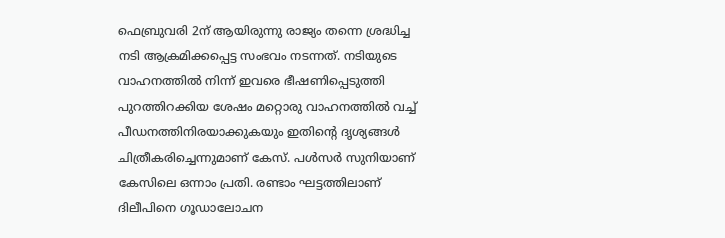ഫെബ്രുവരി 2ന് ആയിരുന്നു രാജ്യം തന്നെ ശ്രദ്ധിച്ച നടി ആക്രമിക്കപ്പെട്ട സംഭവം നടന്നത്. നടിയുടെ വാഹനത്തില്‍ നിന്ന് ഇവരെ ഭീഷണിപ്പെടുത്തി പുറത്തിറക്കിയ ശേഷം മറ്റൊരു വാഹനത്തില്‍ വച്ച് പീഡനത്തിനിരയാക്കുകയും ഇതിന്റെ ദൃശ്യങ്ങള്‍ ചിത്രീകരിച്ചെന്നുമാണ് കേസ്. പൾസർ സുനിയാണ് കേസിലെ ഒന്നാം പ്രതി. രണ്ടാം ഘട്ടത്തിലാണ് ദിലീപിനെ ഗൂഡാലോചന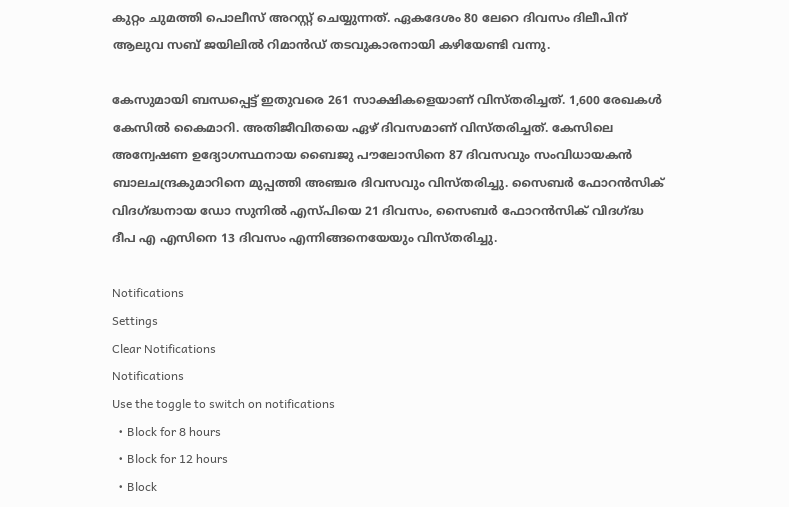കുറ്റം ചുമത്തി പൊലീസ് അറസ്റ്റ് ചെയ്യുന്നത്. ഏകദേശം 80 ലേറെ ദിവസം ദിലീപിന് ആലുവ സബ് ജയിലില്‍ റിമാന്‍ഡ് തടവുകാരനായി കഴിയേണ്ടി വന്നു.

കേസുമായി ബന്ധപ്പെട്ട് ഇതുവരെ 261 സാക്ഷികളെയാണ് വിസ്തരിച്ചത്. 1,600 രേഖകള്‍ കേസില്‍ കൈമാറി. അതിജീവിതയെ ഏഴ് ദിവസമാണ് വിസ്തരിച്ചത്. കേസിലെ അന്വേഷണ ഉദ്യോഗസ്ഥനായ ബൈജു പൗലോസിനെ 87 ദിവസവും സംവിധായകൻ ബാലചന്ദ്രകുമാറിനെ മുപ്പത്തി അഞ്ചര ദിവസവും വിസ്തരിച്ചു. സൈബർ ഫോറൻസിക് വിദഗ്ദ്ധനായ ഡോ സുനിൽ എസ്പിയെ 21 ദിവസം, സൈബർ ഫോറൻസിക് വിദഗ്ദ്ധ ദീപ എ എസിനെ 13 ദിവസം എന്നിങ്ങനെയേയും വിസ്തരിച്ചു.

Notifications
Settings
Clear Notifications
Notifications
Use the toggle to switch on notifications
  • Block for 8 hours
  • Block for 12 hours
  • Block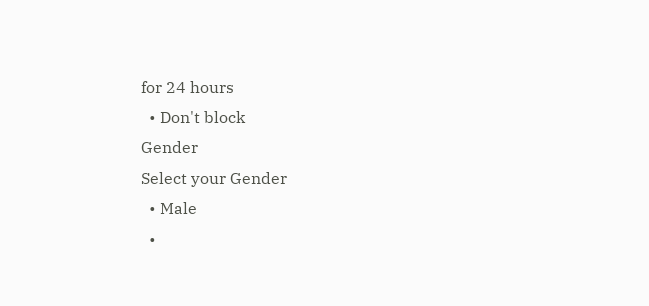for 24 hours
  • Don't block
Gender
Select your Gender
  • Male
  •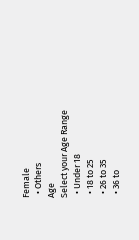Female
  • Others
Age
Select your Age Range
  • Under 18
  • 18 to 25
  • 26 to 35
  • 36 to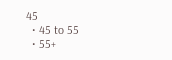45
  • 45 to 55
  • 55+